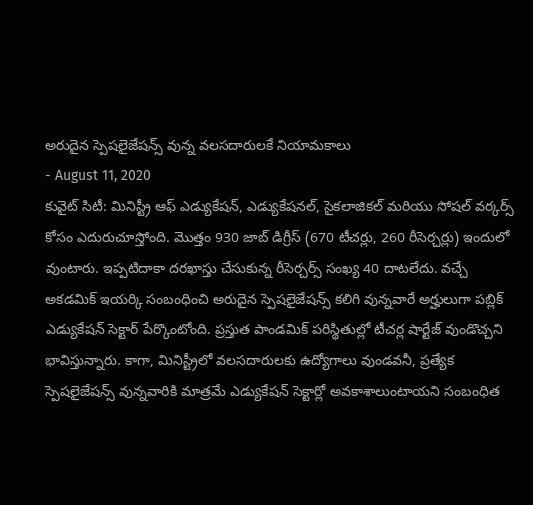అరుదైన స్పెషలైజేషన్స్ వున్న వలసదారులకే నియామకాలు
- August 11, 2020
కువైట్ సిటీ: మినిస్ట్రీ ఆఫ్ ఎడ్యుకేషన్, ఎడ్యుకేషనల్, సైకలాజికల్ మరియు సోషల్ వర్కర్స్ కోసం ఎదురుచూస్తోంది. మొత్తం 930 జాబ్ డిగ్రీస్ (670 టీచర్లు, 260 రీసెర్చర్లు) ఇందులో వుంటారు. ఇప్పటిదాకా దరఖాస్తు చేసుకున్న రీసెర్చర్స్ సంఖ్య 40 దాటలేదు. వచ్చే అకడమిక్ ఇయర్కి సంబంధించి అరుదైన స్పెషలైజేషన్స్ కలిగి వున్నవారే అర్హులుగా పబ్లిక్ ఎడ్యుకేషన్ సెక్టార్ పేర్కొంటోంది. ప్రస్తుత పాండమిక్ పరిస్థితుల్లో టీచర్ల షార్టేజ్ వుండొచ్చని భావిస్తున్నారు. కాగా, మినిస్ట్రీలో వలసదారులకు ఉద్యోగాలు వుండవనీ, ప్రత్యేక స్పెషలైజేషన్స్ వున్నవారికి మాత్రమే ఎడ్యుకేషన్ సెక్టార్లో అవకాశాలుంటాయని సంబంధిత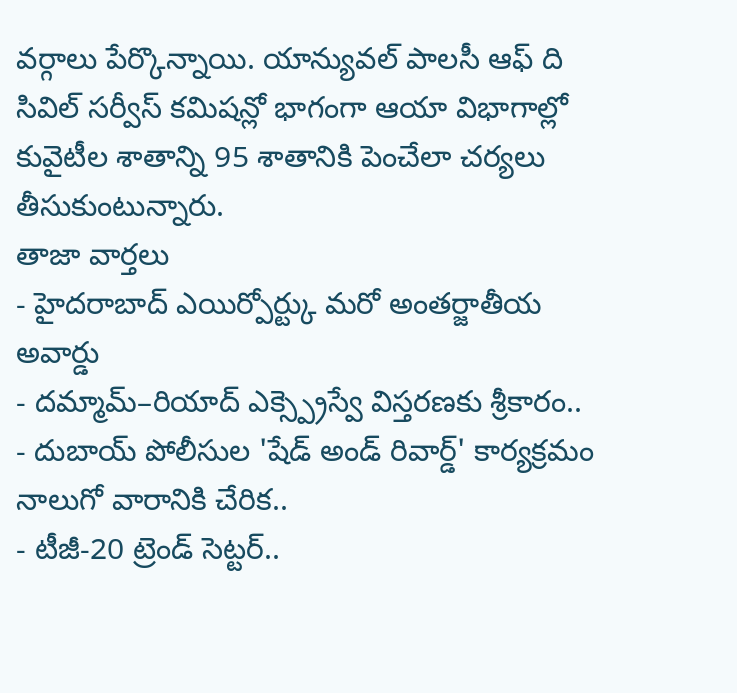వర్గాలు పేర్కొన్నాయి. యాన్యువల్ పాలసీ ఆఫ్ ది సివిల్ సర్వీస్ కమిషన్లో భాగంగా ఆయా విభాగాల్లో కువైటీల శాతాన్ని 95 శాతానికి పెంచేలా చర్యలు తీసుకుంటున్నారు.
తాజా వార్తలు
- హైదరాబాద్ ఎయిర్పోర్ట్కు మరో అంతర్జాతీయ అవార్డు
- దమ్మామ్–రియాద్ ఎక్స్ప్రెస్వే విస్తరణకు శ్రీకారం..
- దుబాయ్ పోలీసుల 'షేడ్ అండ్ రివార్డ్' కార్యక్రమం నాలుగో వారానికి చేరిక..
- టీజీ-20 ట్రెండ్ సెట్టర్..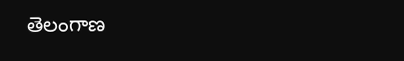తెలంగాణ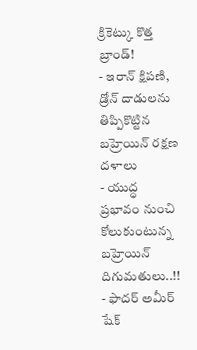క్రికెట్కు కొత్త బ్రాండ్!
- ఇరాన్ క్షిపణి, డ్రోన్ దాడులను తిప్పికొట్టిన బహ్రెయిన్ రక్షణ దళాలు
- యుద్ధ ప్రభావం నుంచి కోలుకుంటున్న బహ్రెయిన్ దిగుమతులు..!!
- ఫాదర్ అమీర్ షేక్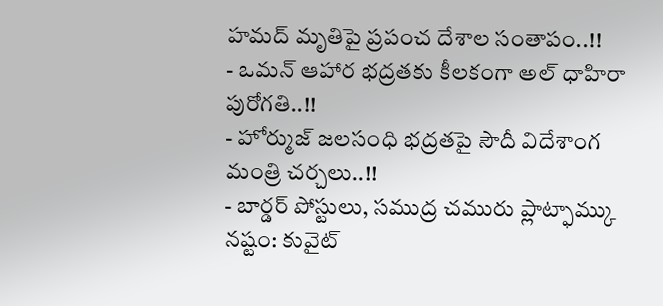హమద్ మృతిపై ప్రపంచ దేశాల సంతాపం..!!
- ఒమన్ ఆహార భద్రతకు కీలకంగా అల్ ధాహిరా పురోగతి..!!
- హోర్ముజ్ జలసంధి భద్రతపై సౌదీ విదేశాంగ మంత్రి చర్చలు..!!
- బార్డర్ పోస్టులు, సముద్ర చమురు ప్లాట్ఫామ్కు నష్టం: కువైట్